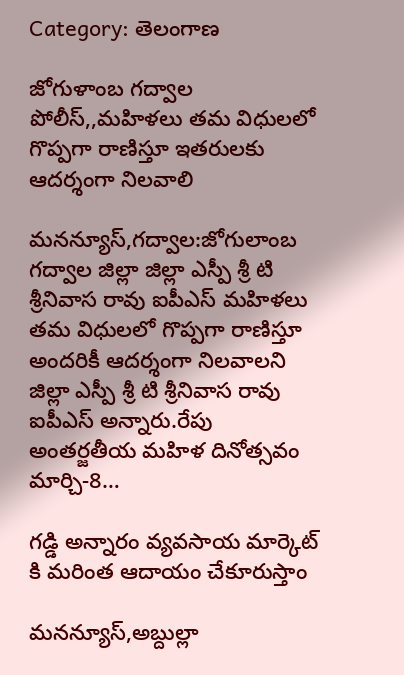Category: తెలంగాణ

జోగుళాంబ గద్వాల పోలీస్,,మహిళలు తమ విధులలో గొప్పగా రాణిస్తూ ఇతరులకు ఆదర్శంగా నిలవాలి

మనన్యూస్,గద్వాల:జోగులాంబ గద్వాల జిల్లా జిల్లా ఎస్పీ శ్రీ టి శ్రీనివాస రావు ఐపీఎస్ మహిళలు తమ విధులలో గొప్పగా రాణిస్తూ అందరికీ ఆదర్శంగా నిలవాలని జిల్లా ఎస్పీ శ్రీ టి శ్రీనివాస రావు ఐపీఎస్ అన్నారు.రేపు అంతర్జతీయ మహిళ దినోత్సవం మార్చి-8…

గడ్డి అన్నారం వ్యవసాయ మార్కెట్ కి మరింత ఆదాయం చేకూరుస్తాం

మనన్యూస్,అబ్దుల్లా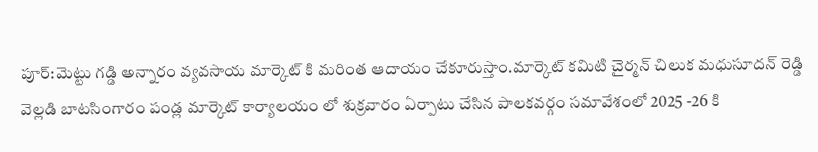పూర్:మెట్టు గడ్డి అన్నారం వ్యవసాయ మార్కెట్ కి మరింత ఆదాయం చేకూరుస్తాం.మార్కెట్ కమిటి చైర్మన్ చిలుక మధుసూదన్ రెడ్డి వెల్లడి బాటసింగారం పండ్ల మార్కెట్ కార్యాలయం లో శుక్రవారం ఏర్పాటు చేసిన పాలకవర్గం సమావేశంలో 2025 -26 కి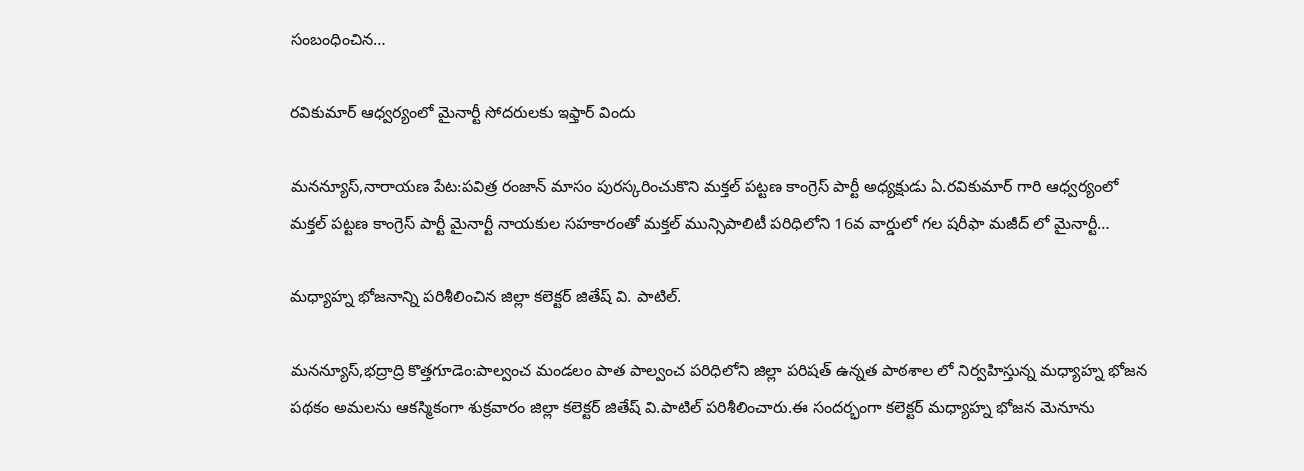సంబంధించిన…

రవికుమార్ ఆధ్వర్యంలో మైనార్టీ సోదరులకు ఇఫ్తార్ విందు

మనన్యూస్,నారాయణ పేట:పవిత్ర రంజాన్ మాసం పురస్కరించుకొని మక్తల్ పట్టణ కాంగ్రెస్ పార్టీ అధ్యక్షుడు ఏ.రవికుమార్ గారి ఆధ్వర్యంలో మక్తల్ పట్టణ కాంగ్రెస్ పార్టీ మైనార్టీ నాయకుల సహకారంతో మక్తల్ మున్సిపాలిటీ పరిధిలోని 16వ వార్డులో గల షరీఫా మజీద్ లో మైనార్టీ…

మధ్యాహ్న భోజనాన్ని పరిశీలించిన జిల్లా కలెక్టర్ జితేష్ వి. పాటిల్.

మనన్యూస్,భద్రాద్రి కొత్తగూడెం:పాల్వంచ మండలం పాత పాల్వంచ పరిధిలోని జిల్లా పరిషత్ ఉన్నత పాఠశాల లో నిర్వహిస్తున్న మధ్యాహ్న భోజన పథకం అమలను ఆకస్మికంగా శుక్రవారం జిల్లా కలెక్టర్ జితేష్ వి.పాటిల్ పరిశీలించారు.ఈ సందర్భంగా కలెక్టర్ మధ్యాహ్న భోజన మెనూను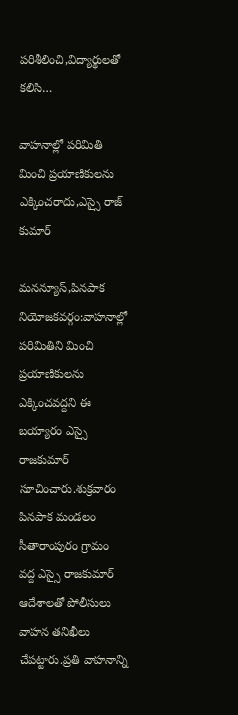పరిశీలించి,విద్యార్థులతో కలిసి…

వాహనాల్లో పరిమితి మించి ప్రయాణికులను ఎక్కించరాదు,ఎస్సై రాజ్ కుమార్

మనన్యూస్,పినపాక నియోజకవర్గం:వాహనాల్లో పరిమితిని మించి ప్రయాణికులను ఎక్కించవద్దని ఈ బయ్యారం ఎస్సై రాజకుమార్ సూచించారు.శుక్రవారం పినపాక మండలం సీతారాంపురం గ్రామం వద్ద ఎస్సై రాజకుమార్ ఆదేశాలతో పోలీసులు వాహన తనిఖీలు చేపట్టారు.ప్రతి వాహనాన్ని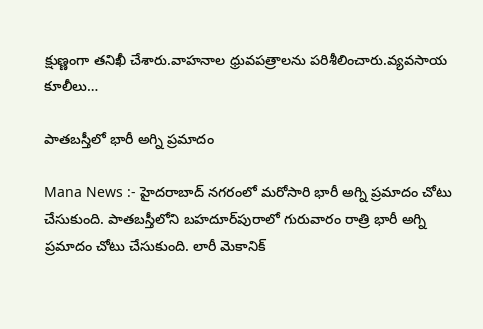క్షుణ్ణంగా తనిఖీ చేశారు.వాహనాల ధ్రువపత్రాలను పరిశీలించారు.వ్యవసాయ కూలీలు…

పాతబస్తీలో భారీ అగ్ని ప్రమాదం

Mana News :- హైదరాబాద్ నగరంలో మరోసారి భారీ అగ్ని ప్రమాదం చోటు చేసుకుంది. పాతబస్తీలోని బహదూర్‌పురాలో గురువారం రాత్రి భారీ అగ్ని ప్రమాదం చోటు చేసుకుంది. లారీ మెకానిక్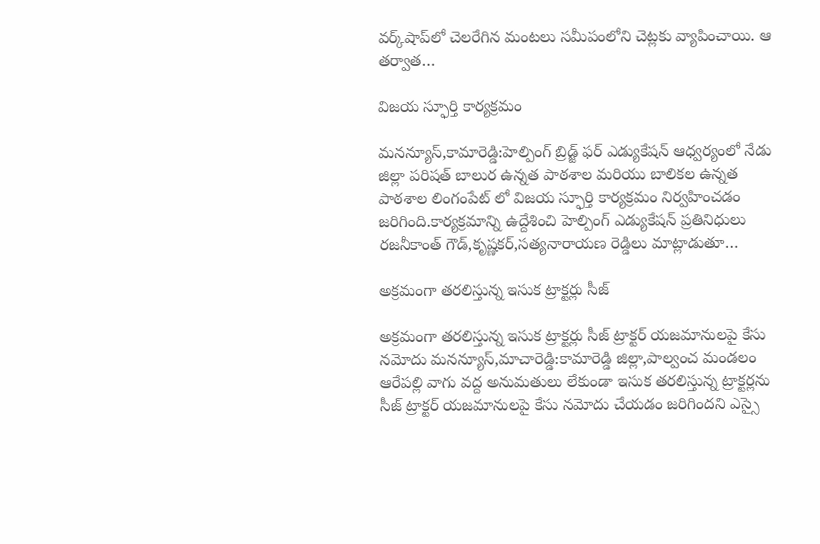వర్క్‌షాప్‌లో చెలరేగిన మంటలు సమీపంలోని చెట్లకు వ్యాపించాయి. ఆ తర్వాత…

విజయ స్ఫూర్తి కార్యక్రమం

మనన్యూస్,కామారెడ్డి:హెల్పింగ్ బ్రిడ్జ్ ఫర్ ఎడ్యుకేషన్ ఆధ్వర్యంలో నేడు జిల్లా పరిషత్ బాలుర ఉన్నత పాఠశాల మరియు బాలికల ఉన్నత పాఠశాల లింగంపేట్ లో విజయ స్ఫూర్తి కార్యక్రమం నిర్వహించడం జరిగింది.కార్యక్రమాన్ని ఉద్దేశించి హెల్పింగ్ ఎడ్యుకేషన్ ప్రతినిధులు రజనీకాంత్ గౌడ్,కృష్ణకర్,సత్యనారాయణ రెడ్డిలు మాట్లాడుతూ…

అక్రమంగా తరలిస్తున్న ఇసుక ట్రాక్టర్లు సీజ్

అక్రమంగా తరలిస్తున్న ఇసుక ట్రాక్టర్లు సీజ్ ట్రాక్టర్ యజమానులపై కేసు నమోదు మనన్యూస్,మాచారెడ్డి:కామారెడ్డి జిల్లా,పాల్వంచ మండలం ఆరేపల్లి వాగు వద్ద అనుమతులు లేకుండా ఇసుక తరలిస్తున్న ట్రాక్టర్లను సీజ్ ట్రాక్టర్ యజమానులపై కేసు నమోదు చేయడం జరిగిందని ఎస్సై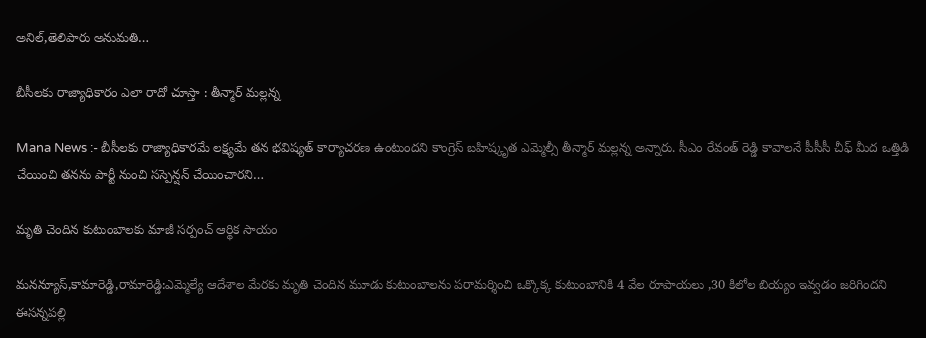అనిల్,తెలిపారు అనుమతి…

బీసీలకు రాజ్యాధికారం ఎలా రాదో చూస్తా : తీన్మార్ మల్లన్న

Mana News :- బీసీలకు రాజ్యాధికారమే లక్ష్యమే తన భవిష్యత్ కార్యాచరణ ఉంటుందని కాంగ్రెస్ బహిష్కృత ఎమ్మెల్సీ తీన్మార్ మల్లన్న అన్నారు. సీఎం రేవంత్ రెడ్డి కావాలనే పీసీసీ చీఫ్ మీద ఒత్తిడి చేయించి తనను పార్టీ నుంచి సస్పెన్షన్ చేయించారని…

మృతి చెందిన కుటుంబాలకు మాజీ సర్పంచ్ ఆర్థిక సాయం

మనన్యూస్,కామారెడ్డి,రామారెడ్డి:ఎమ్మెల్యే ఆదేశాల మేరకు మృతి చెందిన మూడు కుటుంబాలను పరామర్శించి ఒక్కొక్క కుటుంబానికి 4 వేల రూపాయలు ,30 కిలోల బియ్యం ఇవ్వడం జరిగిందని ఈసన్నపల్లి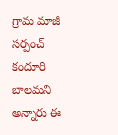గ్రామ మాజీ సర్పంచ్ కందూరి బాలమని అన్నారు ఈ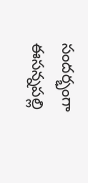సందర్భంగా ఈసన్నపల్లి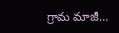గ్రామ మాజీ…